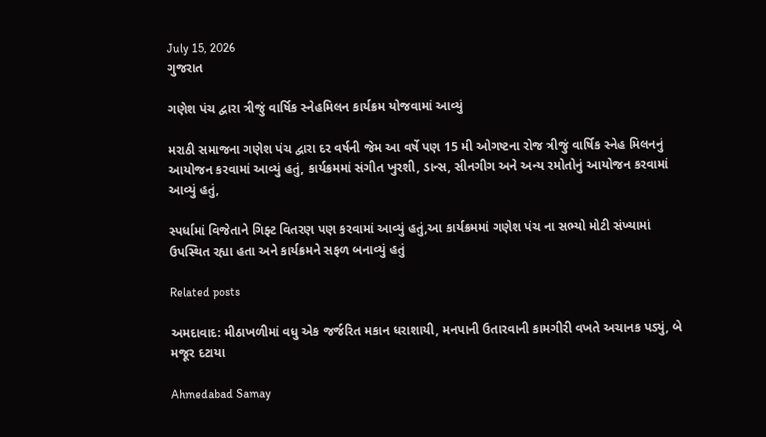July 15, 2026
ગુજરાત

ગણેશ પંચ દ્વારા ત્રીજું વાર્ષિક સ્નેહમિલન કાર્યક્રમ યોજવામાં આવ્યું

મરાઠી સમાજના ગણેશ પંચ દ્વારા દર વર્ષની જેમ આ વર્ષે પણ 15 મી ઓગષ્ટના રોજ ત્રીજું વાર્ષિક સ્નેહ મિલનનું આયોજન કરવામાં આવ્યું હતું, કાર્યક્રમમાં સંગીત ખુરશી, ડાન્સ, સીનગીગ અને અન્ય રમોતોનું આયોજન કરવામાં આવ્યું હતું,

સ્પર્ધામાં વિજેતાને ગિફ્ટ વિતરણ પણ કરવામાં આવ્યું હતું,આ કાર્યક્રમમાં ગણેશ પંચ ના સભ્યો મોટી સંખ્યામાં ઉપસ્થિત રહ્યા હતા અને કાર્યક્રમને સફળ બનાવ્યું હતું

Related posts

અમદાવાદ: મીઠાખળીમાં વધુ એક જર્જરિત મકાન ધરાશાયી, મનપાની ઉતારવાની કામગીરી વખતે અચાનક પડ્યું, બે મજૂર દટાયા

Ahmedabad Samay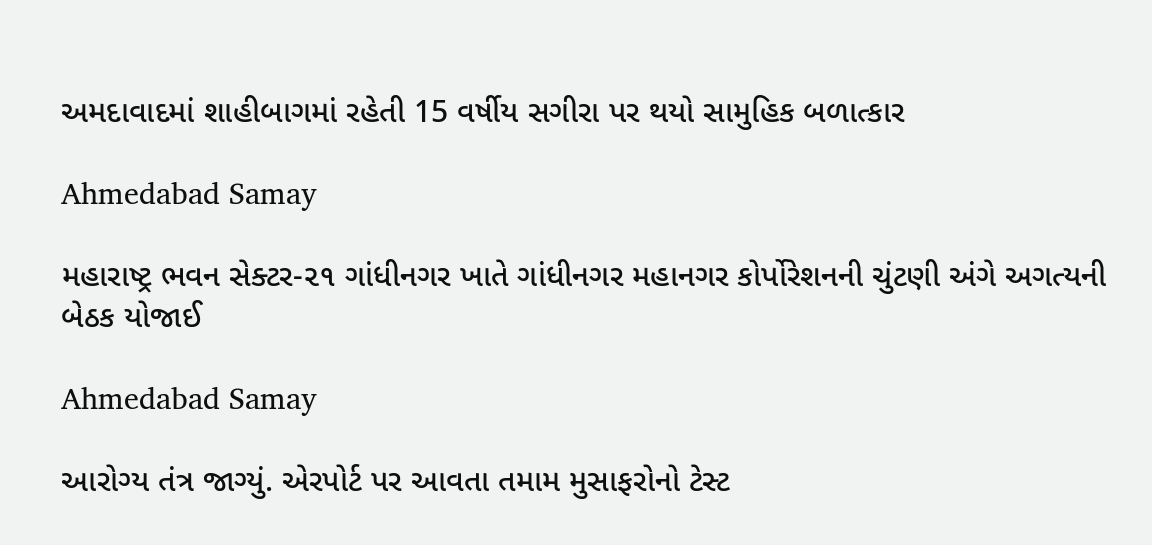અમદાવાદમાં શાહીબાગમાં રહેતી 15 વર્ષીય સગીરા પર થયો સામુહિક બળાત્કાર

Ahmedabad Samay

મહારાષ્ટ્ર ભવન સેક્ટર-૨૧ ગાંધીનગર ખાતે ગાંધીનગર મહાનગર કોર્પોરેશનની ચુંટણી અંગે અગત્યની બેઠક યોજાઈ

Ahmedabad Samay

આરોગ્ય તંત્ર જાગ્યું. એરપોર્ટ પર આવતા તમામ મુસાફરોનો ટેસ્ટ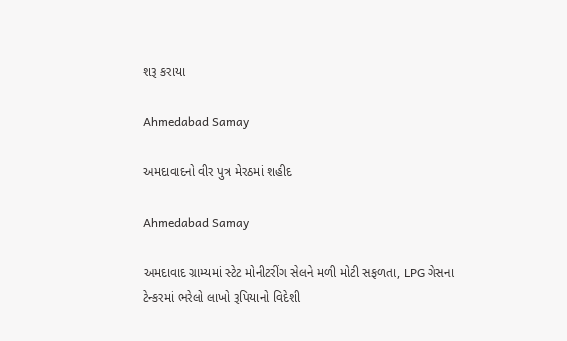શરૂ કરાયા

Ahmedabad Samay

અમદાવાદનો વીર પુત્ર મેરઠમાં શહીદ

Ahmedabad Samay

અમદાવાદ ગ્રામ્યમાં સ્ટેટ મોનીટરીંગ સેલને મળી મોટી સફળતા, LPG ગેસના ટેન્કરમાં ભરેલો લાખો રૂપિયાનો વિદેશી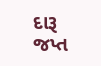દારૂ જપ્ત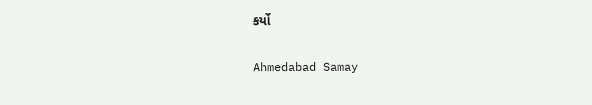કર્યો

Ahmedabad Samay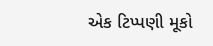એક ટિપ્પણી મૂકો